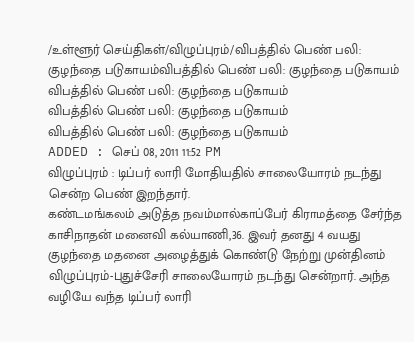/உள்ளூர் செய்திகள்/விழுப்புரம்/விபத்தில் பெண் பலி: குழந்தை படுகாயம்விபத்தில் பெண் பலி: குழந்தை படுகாயம்
விபத்தில் பெண் பலி: குழந்தை படுகாயம்
விபத்தில் பெண் பலி: குழந்தை படுகாயம்
விபத்தில் பெண் பலி: குழந்தை படுகாயம்
ADDED : செப் 08, 2011 11:52 PM
விழுப்புரம் : டிப்பர் லாரி மோதியதில் சாலையோரம் நடந்து சென்ற பெண் இறந்தார்.
கண்டமங்கலம் அடுத்த நவம்மால்காப்பேர் கிராமத்தை சேர்ந்த காசிநாதன் மனைவி கல்யாணி,36. இவர் தனது 4 வயது குழந்தை மதனை அழைத்துக் கொண்டு நேற்று முன்தினம் விழுப்புரம்-புதுச்சேரி சாலையோரம் நடந்து சென்றார். அந்த வழியே வந்த டிப்பர் லாரி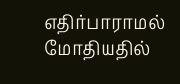எதிர்பாராமல் மோதியதில்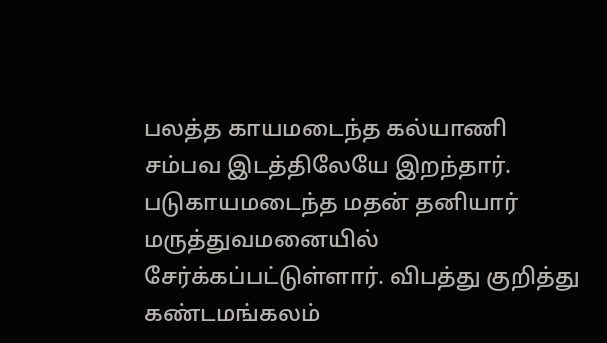பலத்த காயமடைந்த கல்யாணி சம்பவ இடத்திலேயே இறந்தார். படுகாயமடைந்த மதன் தனியார் மருத்துவமனையில் சேர்க்கப்பட்டுள்ளார். விபத்து குறித்து கண்டமங்கலம்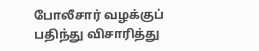போலீசார் வழக்குப் பதிந்து விசாரித்து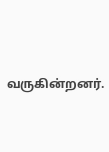வருகின்றனர்.